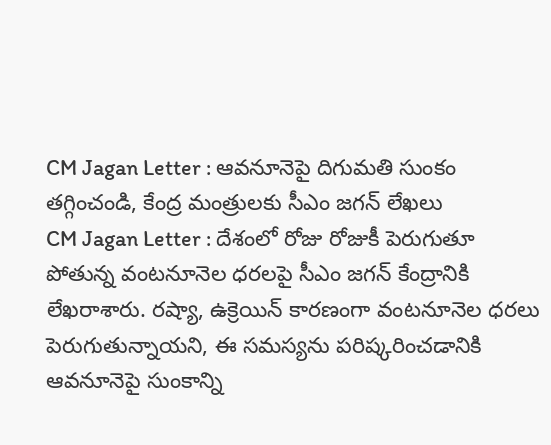CM Jagan Letter : ఆవనూనెపై దిగుమతి సుంకం తగ్గించండి, కేంద్ర మంత్రులకు సీఎం జగన్ లేఖలు
CM Jagan Letter : దేశంలో రోజు రోజుకీ పెరుగుతూ పోతున్న వంటనూనెల ధరలపై సీఎం జగన్ కేంద్రానికి లేఖరాశారు. రష్యా, ఉక్రెయిన్ కారణంగా వంటనూనెల ధరలు పెరుగుతున్నాయని, ఈ సమస్యను పరిష్కరించడానికి ఆవనూనెపై సుంకాన్ని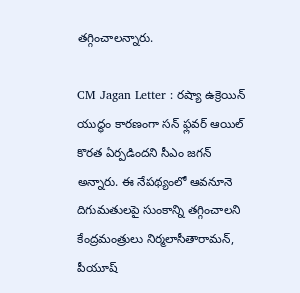తగ్గించాలన్నారు.

CM Jagan Letter : రష్యా ఉక్రెయిన్ యుద్ధం కారణంగా సన్ ఫ్లవర్ ఆయిల్ కొరత ఏర్పడిందని సీఎం జగన్ అన్నారు. ఈ నేపథ్యంలో ఆవనూనె దిగుమతులపై సుంకాన్ని తగ్గించాలని కేంద్రమంత్రులు నిర్మలాసీతారామన్, పీయూష్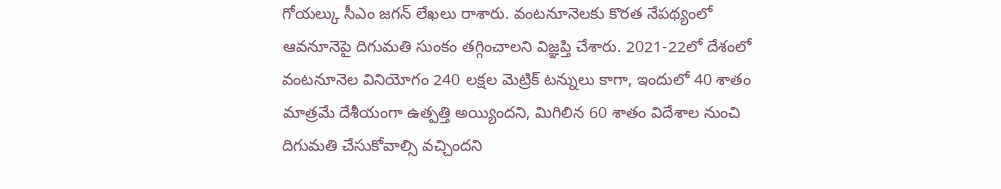గోయల్కు సీఎం జగన్ లేఖలు రాశారు. వంటనూనెలకు కొరత నేపథ్యంలో ఆవనూనెపై దిగుమతి సుంకం తగ్గించాలని విజ్ఞప్తి చేశారు. 2021-22లో దేశంలో వంటనూనెల వినియోగం 240 లక్షల మెట్రిక్ టన్నులు కాగా, ఇందులో 40 శాతం మాత్రమే దేశీయంగా ఉత్పత్తి అయ్యిందని, మిగిలిన 60 శాతం విదేశాల నుంచి దిగుమతి చేసుకోవాల్సి వచ్చిందని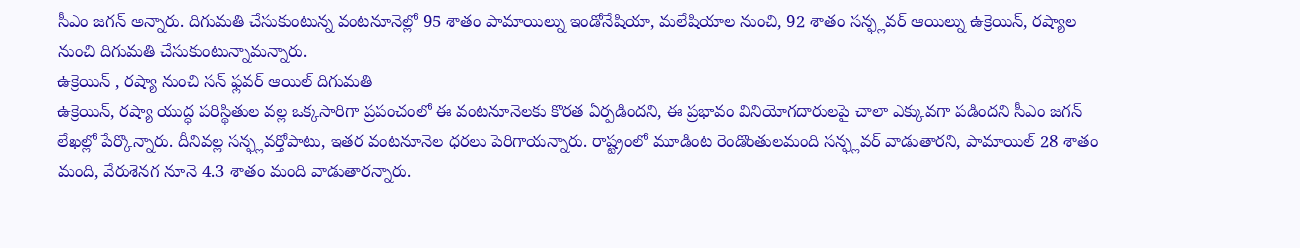సీఎం జగన్ అన్నారు. దిగుమతి చేసుకుంటున్న వంటనూనెల్లో 95 శాతం పామాయిల్ను ఇండోనేషియా, మలేషియాల నుంచి, 92 శాతం సన్ఫ్లవర్ ఆయిల్ను ఉక్రెయిన్, రష్యాల నుంచి దిగుమతి చేసుకుంటున్నామన్నారు.
ఉక్రెయిన్ , రష్యా నుంచి సన్ ఫ్లవర్ ఆయిల్ దిగుమతి
ఉక్రెయిన్, రష్యా యుద్ధ పరిస్థితుల వల్ల ఒక్కసారిగా ప్రపంచంలో ఈ వంటనూనెలకు కొరత ఏర్పడిందని, ఈ ప్రభావం వినియోగదారులపై చాలా ఎక్కువగా పడిందని సీఎం జగన్ లేఖల్లో పేర్కొన్నారు. దీనివల్ల సన్ఫ్లవర్తోపాటు, ఇతర వంటనూనెల ధరలు పెరిగాయన్నారు. రాష్ట్రంలో మూడింట రెండొంతులమంది సన్ఫ్లవర్ వాడుతారని, పామాయిల్ 28 శాతం మంది, వేరుశెనగ నూనె 4.3 శాతం మంది వాడుతారన్నారు.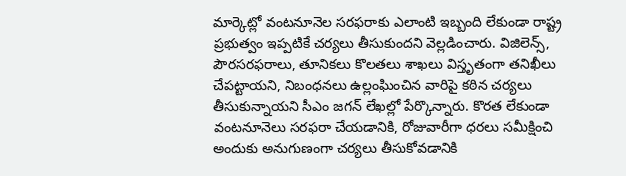మార్కెట్లో వంటనూనెల సరఫరాకు ఎలాంటి ఇబ్బంది లేకుండా రాష్ట్ర ప్రభుత్వం ఇప్పటికే చర్యలు తీసుకుందని వెల్లడించారు. విజిలెన్స్, పౌరసరఫరాలు, తూనికలు కొలతలు శాఖలు విస్తృతంగా తనిఖీలు చేపట్టాయని, నిబంధనలు ఉల్లంఘించిన వారిపై కఠిన చర్యలు తీసుకున్నాయని సీఎం జగన్ లేఖల్లో పేర్కొన్నారు. కొరత లేకుండా వంటనూనెలు సరఫరా చేయడానికి, రోజువారీగా ధరలు సమీక్షించి అందుకు అనుగుణంగా చర్యలు తీసుకోవడానికి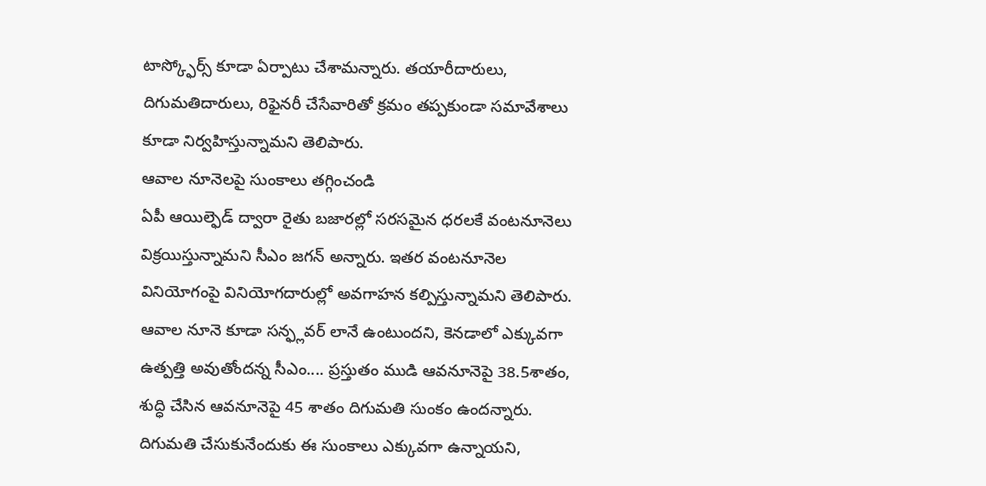టాస్క్ఫోర్స్ కూడా ఏర్పాటు చేశామన్నారు. తయారీదారులు, దిగుమతిదారులు, రిఫైనరీ చేసేవారితో క్రమం తప్పకుండా సమావేశాలు కూడా నిర్వహిస్తున్నామని తెలిపారు.
ఆవాల నూనెలపై సుంకాలు తగ్గించండి
ఏపీ ఆయిల్ఫెడ్ ద్వారా రైతు బజారల్లో సరసమైన ధరలకే వంటనూనెలు విక్రయిస్తున్నామని సీఎం జగన్ అన్నారు. ఇతర వంటనూనెల వినియోగంపై వినియోగదారుల్లో అవగాహన కల్పిస్తున్నామని తెలిపారు. ఆవాల నూనె కూడా సన్ఫ్లవర్ లానే ఉంటుందని, కెనడాలో ఎక్కువగా ఉత్పత్తి అవుతోందన్న సీఎం.... ప్రస్తుతం ముడి ఆవనూనెపై 38.5శాతం, శుద్ధి చేసిన ఆవనూనెపై 45 శాతం దిగుమతి సుంకం ఉందన్నారు. దిగుమతి చేసుకునేందుకు ఈ సుంకాలు ఎక్కువగా ఉన్నాయని,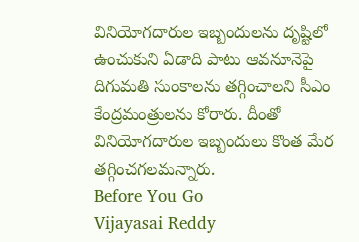వినియోగదారుల ఇబ్బందులను దృష్టిలో ఉంచుకుని ఏడాది పాటు ఆవనూనెపై దిగుమతి సుంకాలను తగ్గించాలని సీఎం కేంద్రమంత్రులను కోరారు. దీంతో వినియోగదారుల ఇబ్బందులు కొంత మేర తగ్గించగలమన్నారు.
Before You Go
Vijayasai Reddy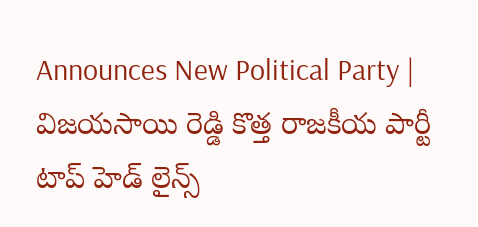Announces New Political Party | విజయసాయి రెడ్డి కొత్త రాజకీయ పార్టీ
టాప్ హెడ్ లైన్స్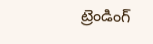ట్రెండింగ్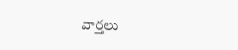వార్తలు